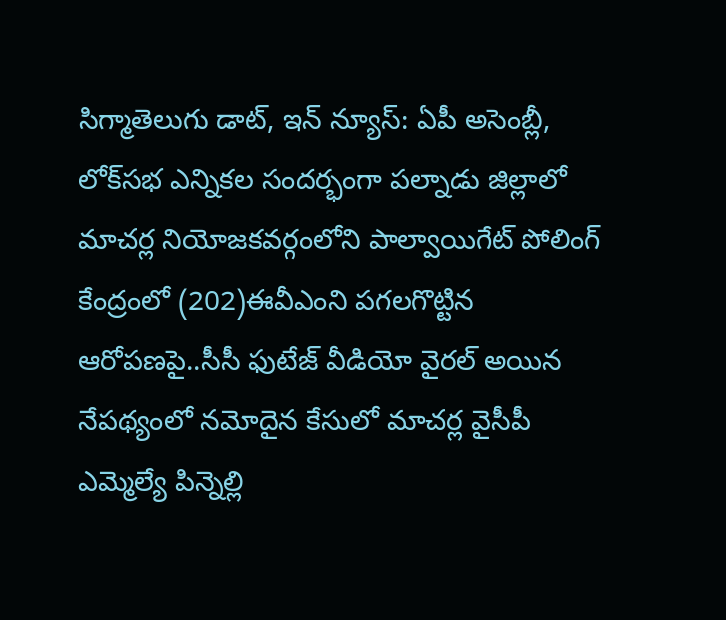సిగ్మాతెలుగు డాట్, ఇన్ న్యూస్: ఏపీ అసెంబ్లీ, లోక్‌సభ ఎన్నికల సందర్భంగా పల్నాడు జిల్లాలో మాచర్ల నియోజకవర్గంలోని పాల్వాయిగేట్ పోలింగ్ కేంద్రంలో (202)ఈవీఎంని పగలగొట్టిన ఆరోపణపై..సీసీ ఫుటేజ్ వీడియో వైరల్ అయిన నేపథ్యంలో నమోదైన కేసులో మాచర్ల వైసీపీ ఎమ్మెల్యే పిన్నెల్లి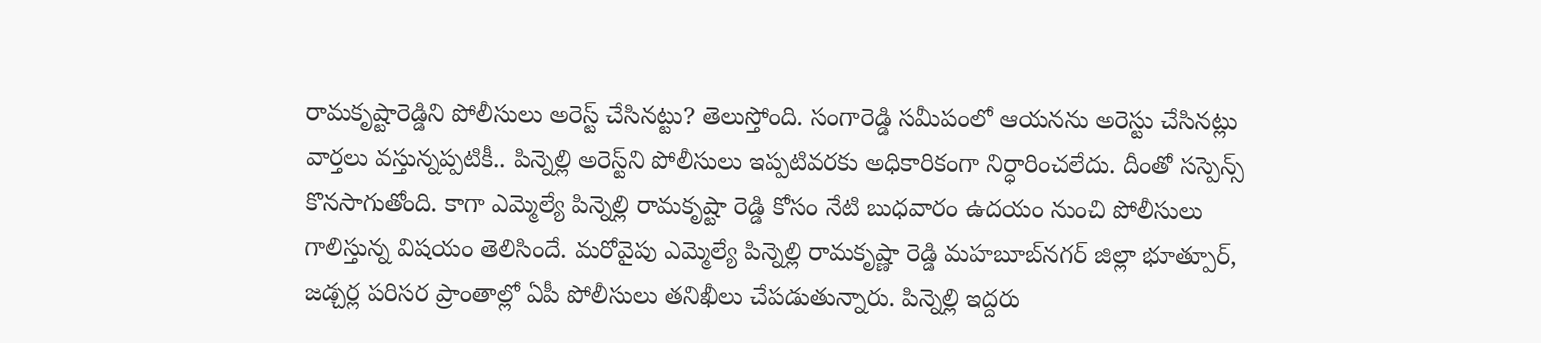రామకృష్టారెడ్డిని పోలీసులు అరెస్ట్ చేసినట్టు? తెలుస్తోంది. సంగారెడ్డి సమీపంలో ఆయనను అరెస్టు చేసినట్లు వార్తలు వస్తున్నప్పటికీ.. పిన్నెల్లి అరెస్ట్‌ని పోలీసులు ఇప్పటివరకు అధికారికంగా నిర్ధారించలేదు. దీంతో సస్పెన్స్ కొనసాగుతోంది. కాగా ఎమ్మెల్యే పిన్నెల్లి రామకృష్టా రెడ్డి కోసం నేటి బుధవారం ఉదయం నుంచి పోలీసులు గాలిస్తున్న విషయం తెలిసిందే. మరోవైపు ఎమ్మెల్యే పిన్నెల్లి రామకృష్ణా రెడ్డి మహబూబ్‌నగర్ జిల్లా భూత్పూర్, జడ్చర్ల పరిసర ప్రాంతాల్లో ఏపీ పోలీసులు తనిఖీలు చేపడుతున్నారు. పిన్నెల్లి ఇద్దరు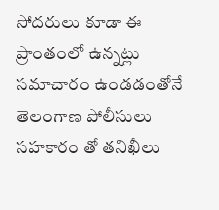సోదరులు కూడా ఈ ప్రాంతంలో ఉన్నట్లు సమాచారం ఉండడంతోనే తెలంగాణ పోలీసులు సహకారం తో తనిఖీలు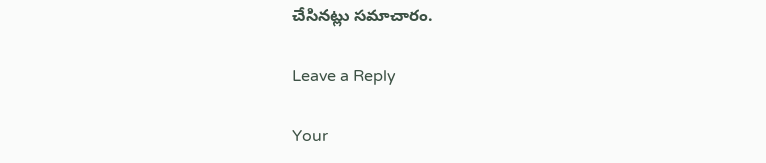చేసినట్లు సమాచారం.

Leave a Reply

Your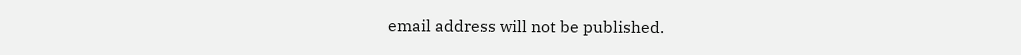email address will not be published.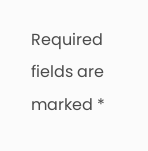Required fields are marked *